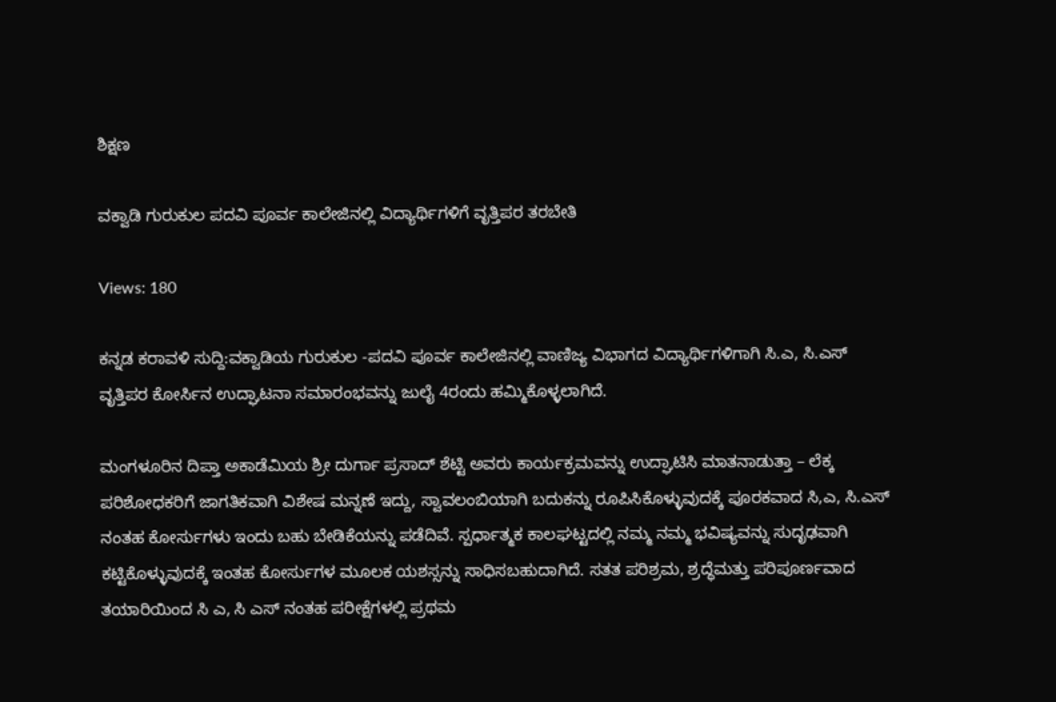ಶಿಕ್ಷಣ

ವಕ್ವಾಡಿ ಗುರುಕುಲ ಪದವಿ ಪೂರ್ವ ಕಾಲೇಜಿನಲ್ಲಿ ವಿದ್ಯಾರ್ಥಿಗಳಿಗೆ ವೃತ್ತಿಪರ ತರಬೇತಿ

Views: 180

ಕನ್ನಡ ಕರಾವಳಿ ಸುದ್ದಿ:ವಕ್ವಾಡಿಯ ಗುರುಕುಲ -ಪದವಿ ಪೂರ್ವ ಕಾಲೇಜಿನಲ್ಲಿ ವಾಣಿಜ್ಯ ವಿಭಾಗದ ವಿದ್ಯಾರ್ಥಿಗಳಿಗಾಗಿ ಸಿ.ಎ, ಸಿ.ಎಸ್ ವೃತ್ತಿಪರ ಕೋರ್ಸಿನ ಉದ್ಘಾಟನಾ ಸಮಾರಂಭವನ್ನು ಜುಲೈ 4ರಂದು ಹಮ್ಮಿಕೊಳ್ಳಲಾಗಿದೆ.

ಮಂಗಳೂರಿನ ದಿಪ್ತಾ ಅಕಾಡೆಮಿಯ ಶ್ರೀ ದುರ್ಗಾ ಪ್ರಸಾದ್ ಶೆಟ್ಟಿ ಅವರು ಕಾರ್ಯಕ್ರಮವನ್ನು ಉದ್ಘಾಟಿಸಿ ಮಾತನಾಡುತ್ತಾ – ಲೆಕ್ಕ ಪರಿಶೋಧಕರಿಗೆ ಜಾಗತಿಕವಾಗಿ ವಿಶೇಷ ಮನ್ನಣೆ ಇದ್ದು, ಸ್ವಾವಲಂಬಿಯಾಗಿ ಬದುಕನ್ನು ರೂಪಿಸಿಕೊಳ್ಳುವುದಕ್ಕೆ ಪೂರಕವಾದ ಸಿ,ಎ, ಸಿ.ಎಸ್ ನಂತಹ ಕೋರ್ಸುಗಳು ಇಂದು ಬಹು ಬೇಡಿಕೆಯನ್ನು ಪಡೆದಿವೆ. ಸ್ಪರ್ಧಾತ್ಮಕ ಕಾಲಘಟ್ಟದಲ್ಲಿ ನಮ್ಮ ನಮ್ಮ ಭವಿಷ್ಯವನ್ನು ಸುದೃಢವಾಗಿ ಕಟ್ಟಿಕೊಳ್ಳುವುದಕ್ಕೆ ಇಂತಹ ಕೋರ್ಸುಗಳ ಮೂಲಕ ಯಶಸ್ಸನ್ನು ಸಾಧಿಸಬಹುದಾಗಿದೆ. ಸತತ ಪರಿಶ್ರಮ, ಶ್ರದ್ಧೆಮತ್ತು ಪರಿಪೂರ್ಣವಾದ ತಯಾರಿಯಿಂದ ಸಿ ಎ, ಸಿ ಎಸ್ ನಂತಹ ಪರೀಕ್ಷೆಗಳಲ್ಲಿ ಪ್ರಥಮ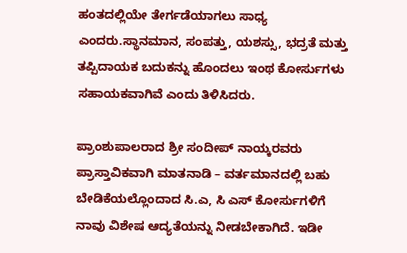ಹಂತದಲ್ಲಿಯೇ ತೇರ್ಗಡೆಯಾಗಲು ಸಾಧ್ಯ ಎಂದರು.ಸ್ಥಾನಮಾನ, ಸಂಪತ್ತು, ಯಶಸ್ಸು, ಭದ್ರತೆ ಮತ್ತು ತಪ್ಪಿದಾಯಕ ಬದುಕನ್ನು ಹೊಂದಲು ಇಂಥ ಕೋರ್ಸುಗಳು ಸಹಾಯಕವಾಗಿವೆ ಎಂದು ತಿಳಿಸಿದರು.

ಪ್ರಾಂಶುಪಾಲರಾದ ಶ್ರೀ ಸಂದೀಪ್ ನಾಯ್ಕರವರು ಪ್ರಾಸ್ತಾವಿಕವಾಗಿ ಮಾತನಾಡಿ – ವರ್ತಮಾನದಲ್ಲಿ ಬಹು ಬೇಡಿಕೆಯಲ್ಲೊಂದಾದ ಸಿ.ಎ, ಸಿ ಎಸ್ ಕೋರ್ಸುಗಳಿಗೆ ನಾವು ವಿಶೇಷ ಆದ್ಯತೆಯನ್ನು ನೀಡಬೇಕಾಗಿದೆ. ಇಡೀ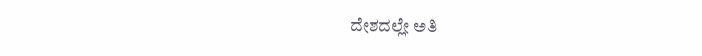ದೇಶದಲ್ಲೇ ಅತಿ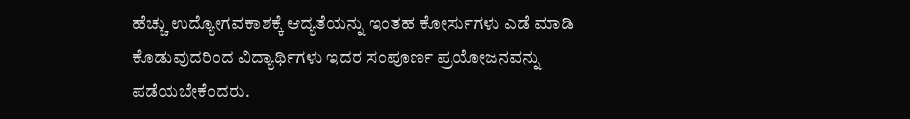ಹೆಚ್ಚು ಉದ್ಯೋಗವಕಾಶಕ್ಕೆ ಆದ್ಯತೆಯನ್ನು ಇಂತಹ ಕೋರ್ಸುಗಳು ಎಡೆ ಮಾಡಿ ಕೊಡುವುದರಿಂದ ವಿದ್ಯಾರ್ಥಿಗಳು ಇದರ ಸಂಪೂರ್ಣ ಪ್ರಯೋಜನವನ್ನು ಪಡೆಯಬೇಕೆಂದರು.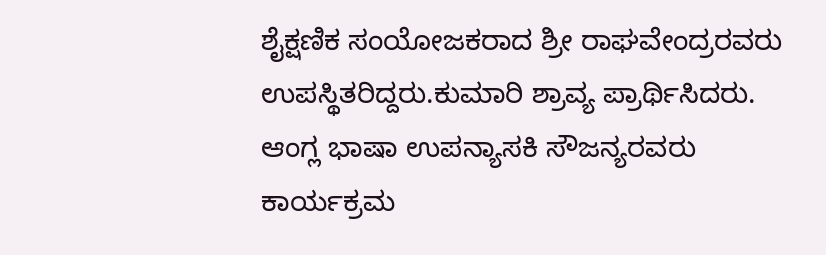ಶೈಕ್ಷಣಿಕ ಸಂಯೋಜಕರಾದ ಶ್ರೀ ರಾಘವೇಂದ್ರರವರು ಉಪಸ್ಥಿತರಿದ್ದರು.ಕುಮಾರಿ ಶ್ರಾವ್ಯ ಪ್ರಾರ್ಥಿಸಿದರು. ಆಂಗ್ಲ ಭಾಷಾ ಉಪನ್ಯಾಸಕಿ ಸೌಜನ್ಯರವರು ಕಾರ್ಯಕ್ರಮ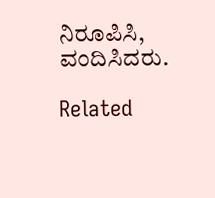ನಿರೂಪಿಸಿ, ವಂದಿಸಿದರು.

Related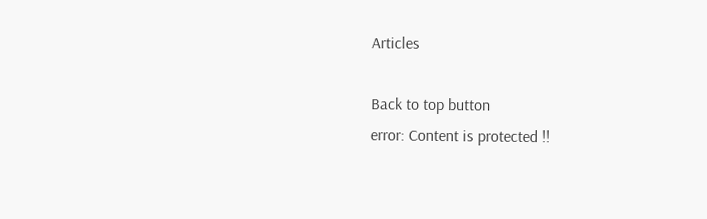Articles

Back to top button
error: Content is protected !!